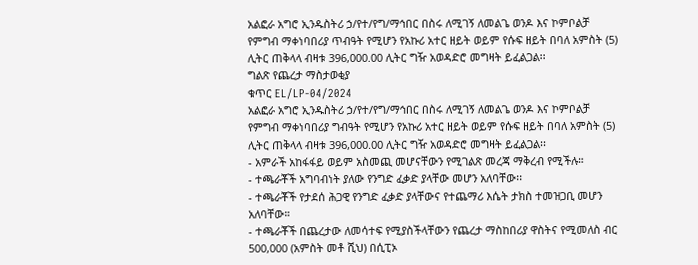አልፎራ አግሮ ኢንዱስትሪ ኃ/የተ/የግ/ማኅበር በስሩ ለሚገኝ ለመልጌ ወንዶ እና ኮምቦልቻ የምግብ ማቀነባበሪያ ጥብዓት የሚሆን የአኩሪ አተር ዘይት ወይም የሱፍ ዘይት በባለ አምስት (5) ሊትር ጠቅላላ ብዛቱ 396,000.00 ሊትር ግዥ አወዳድሮ መግዛት ይፈልጋል፡፡
ግልጽ የጨረታ ማስታወቂያ
ቁጥር EL/LP-04/2024
አልፎራ አግሮ ኢንዱስትሪ ኃ/የተ/የግ/ማኅበር በስሩ ለሚገኝ ለመልጌ ወንዶ እና ኮምቦልቻ የምግብ ማቀነባበሪያ ግብዓት የሚሆን የአኩሪ አተር ዘይት ወይም የሱፍ ዘይት በባለ አምስት (5) ሊትር ጠቅላላ ብዛቱ 396,000.00 ሊትር ግዥ አወዳድሮ መግዛት ይፈልጋል፡፡
- አምራች አከፋፋይ ወይም አስመጪ መሆናቸውን የሚገልጽ መረጃ ማቅረብ የሚችሉ።
- ተጫራቾች አግባብነት ያለው የንግድ ፈቃድ ያላቸው መሆን አለባቸው፡፡
- ተጫራቾች የታደሰ ሕጋዊ የንግድ ፈቃድ ያላቸውና የተጨማሪ እሴት ታክስ ተመዝጋቢ መሆን አለባቸው።
- ተጫራቾች በጨረታው ለመሳተፍ የሚያስችላቸውን የጨረታ ማስከበሪያ ዋስትና የሚመለስ ብር 500,000 (አምስት መቶ ሺህ) በሲፒኦ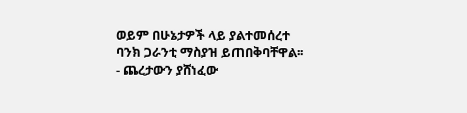ወይም በሁኔታዎች ላይ ያልተመሰረተ ባንክ ጋራንቲ ማስያዝ ይጠበቅባቸዋል፡፡
- ጨረታውን ያሸነፈው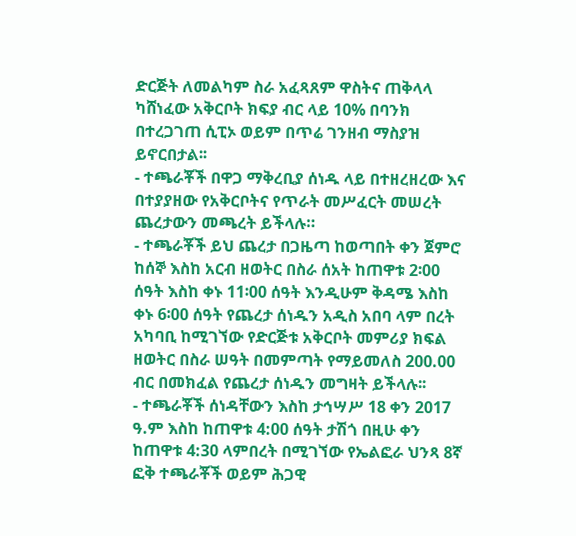ድርጅት ለመልካም ስራ አፈጻጸም ዋስትና ጠቅላላ ካሸነፈው አቅርቦት ክፍያ ብር ላይ 10% በባንክ በተረጋገጠ ሲፒኦ ወይም በጥሬ ገንዘብ ማስያዝ ይኖርበታል፡፡
- ተጫራቾች በዋጋ ማቅረቢያ ሰነዱ ላይ በተዘረዘረው እና በተያያዘው የአቅርቦትና የጥራት መሥፈርት መሠረት ጨረታውን መጫረት ይችላሉ።
- ተጫራቾች ይህ ጨረታ በጋዜጣ ከወጣበት ቀን ጀምሮ ከሰኞ እስከ አርብ ዘወትር በስራ ሰአት ከጠዋቱ 2፡00 ሰዓት እስከ ቀኑ 11፡00 ሰዓት እንዲሁም ቅዳሜ እስከ ቀኑ 6፡00 ሰዓት የጨረታ ሰነዱን አዲስ አበባ ላም በረት አካባቢ ከሚገኘው የድርጅቱ አቅርቦት መምሪያ ክፍል ዘወትር በስራ ሠዓት በመምጣት የማይመለስ 200.00 ብር በመክፈል የጨረታ ሰነዱን መግዛት ይችላሉ፡፡
- ተጫራቾች ሰነዳቸውን እስከ ታኅሣሥ 18 ቀን 2017 ዓ.ም እስከ ከጠዋቱ 4:00 ሰዓት ታሽጎ በዚሁ ቀን ከጠዋቱ 4:30 ላምበረት በሚገኘው የኤልፎራ ህንጻ 8ኛ ፎቅ ተጫራቾች ወይም ሕጋዊ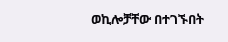ወኪሎቻቸው በተገኙበት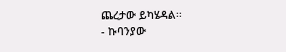ጨረታው ይካሄዳል፡፡
- ኩባንያው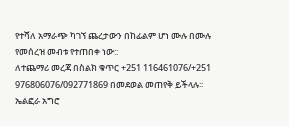የተሻለ አማራጭ ካገኘ ጨረታውን በከፊልም ሆነ ሙሉ በሙሉ የመሰረዝ መብቱ የተጠበቀ ነው::
ለተጨማሪ መረጃ በስልክ ቁጥር +251 116461076/+251 976806076/092771869 በመደወል መጠየቅ ይችላሉ፡፡
ኤልፎራ አግሮ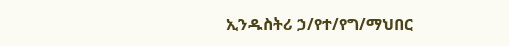ኢንዱስትሪ ኃ/የተ/የግ/ማህበር